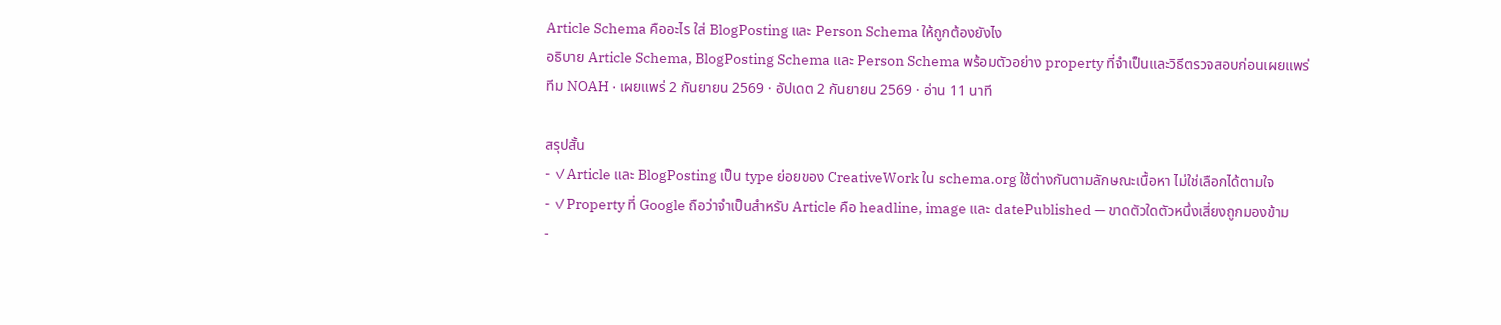Article Schema คืออะไร ใส่ BlogPosting และ Person Schema ให้ถูกต้องยังไง
อธิบาย Article Schema, BlogPosting Schema และ Person Schema พร้อมตัวอย่าง property ที่จำเป็นและวิธีตรวจสอบก่อนเผยแพร่
ทีม NOAH · เผยแพร่ 2 กันยายน 2569 · อัปเดต 2 กันยายน 2569 · อ่าน 11 นาที

สรุปสั้น
- ✓Article และ BlogPosting เป็น type ย่อยของ CreativeWork ใน schema.org ใช้ต่างกันตามลักษณะเนื้อหา ไม่ใช่เลือกได้ตามใจ
- ✓Property ที่ Google ถือว่าจำเป็นสำหรับ Article คือ headline, image และ datePublished — ขาดตัวใดตัวหนึ่งเสี่ยงถูกมองข้าม
-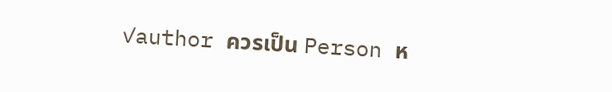✓author ควรเป็น Person ห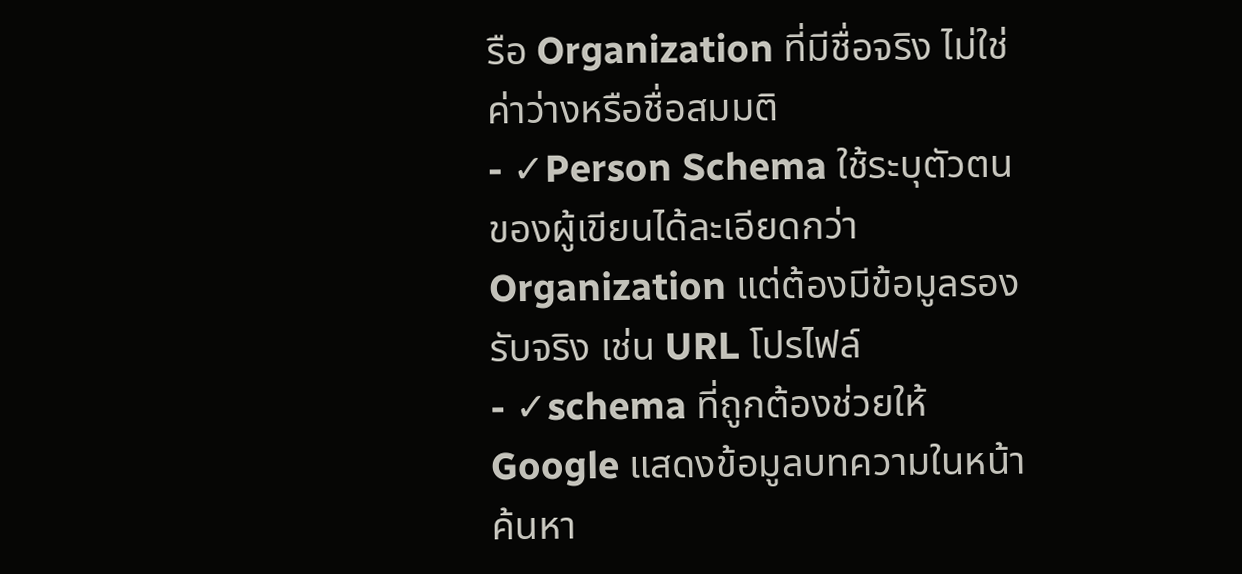รือ Organization ที่มีชื่อจริง ไม่ใช่ค่าว่างหรือชื่อสมมติ
- ✓Person Schema ใช้ระบุตัวตนของผู้เขียนได้ละเอียดกว่า Organization แต่ต้องมีข้อมูลรองรับจริง เช่น URL โปรไฟล์
- ✓schema ที่ถูกต้องช่วยให้ Google แสดงข้อมูลบทความในหน้าค้นหา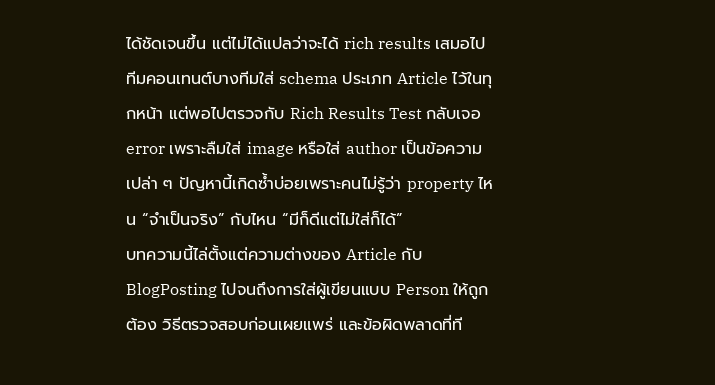ได้ชัดเจนขึ้น แต่ไม่ได้แปลว่าจะได้ rich results เสมอไป
ทีมคอนเทนต์บางทีมใส่ schema ประเภท Article ไว้ในทุกหน้า แต่พอไปตรวจกับ Rich Results Test กลับเจอ error เพราะลืมใส่ image หรือใส่ author เป็นข้อความเปล่า ๆ ปัญหานี้เกิดซ้ำบ่อยเพราะคนไม่รู้ว่า property ไหน “จำเป็นจริง” กับไหน “มีก็ดีแต่ไม่ใส่ก็ได้”
บทความนี้ไล่ตั้งแต่ความต่างของ Article กับ BlogPosting ไปจนถึงการใส่ผู้เขียนแบบ Person ให้ถูกต้อง วิธีตรวจสอบก่อนเผยแพร่ และข้อผิดพลาดที่ที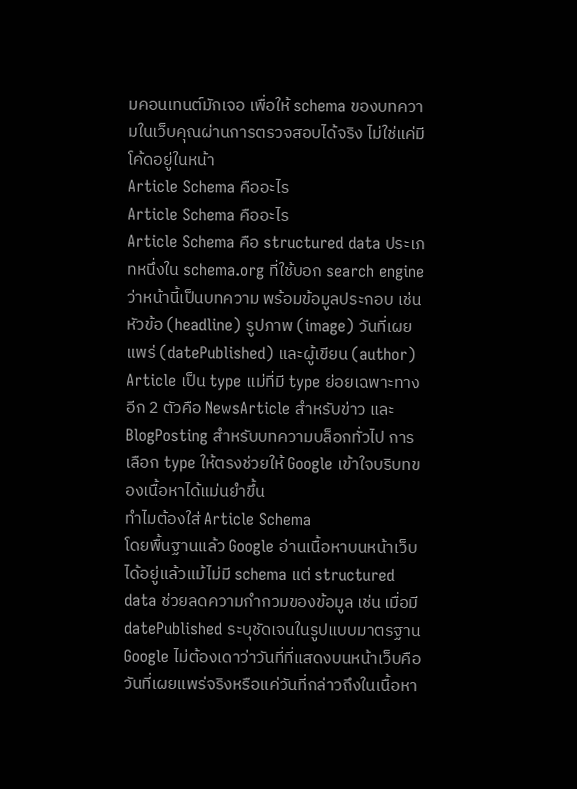มคอนเทนต์มักเจอ เพื่อให้ schema ของบทความในเว็บคุณผ่านการตรวจสอบได้จริง ไม่ใช่แค่มีโค้ดอยู่ในหน้า
Article Schema คืออะไร
Article Schema คืออะไร
Article Schema คือ structured data ประเภทหนึ่งใน schema.org ที่ใช้บอก search engine ว่าหน้านี้เป็นบทความ พร้อมข้อมูลประกอบ เช่น หัวข้อ (headline) รูปภาพ (image) วันที่เผยแพร่ (datePublished) และผู้เขียน (author) Article เป็น type แม่ที่มี type ย่อยเฉพาะทางอีก 2 ตัวคือ NewsArticle สำหรับข่าว และ BlogPosting สำหรับบทความบล็อกทั่วไป การเลือก type ให้ตรงช่วยให้ Google เข้าใจบริบทของเนื้อหาได้แม่นยำขึ้น
ทำไมต้องใส่ Article Schema
โดยพื้นฐานแล้ว Google อ่านเนื้อหาบนหน้าเว็บได้อยู่แล้วแม้ไม่มี schema แต่ structured data ช่วยลดความกำกวมของข้อมูล เช่น เมื่อมี datePublished ระบุชัดเจนในรูปแบบมาตรฐาน Google ไม่ต้องเดาว่าวันที่ที่แสดงบนหน้าเว็บคือวันที่เผยแพร่จริงหรือแค่วันที่กล่าวถึงในเนื้อหา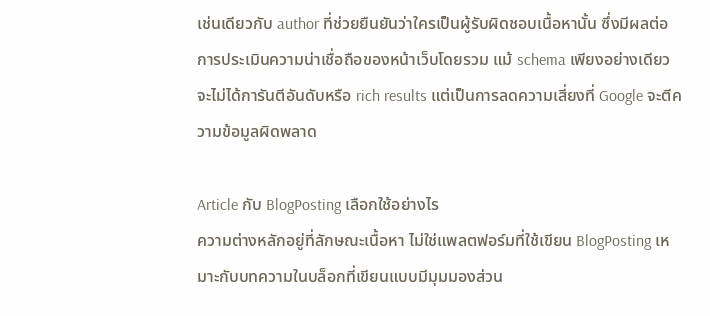เช่นเดียวกับ author ที่ช่วยยืนยันว่าใครเป็นผู้รับผิดชอบเนื้อหานั้น ซึ่งมีผลต่อการประเมินความน่าเชื่อถือของหน้าเว็บโดยรวม แม้ schema เพียงอย่างเดียวจะไม่ได้การันตีอันดับหรือ rich results แต่เป็นการลดความเสี่ยงที่ Google จะตีความข้อมูลผิดพลาด

Article กับ BlogPosting เลือกใช้อย่างไร
ความต่างหลักอยู่ที่ลักษณะเนื้อหา ไม่ใช่แพลตฟอร์มที่ใช้เขียน BlogPosting เหมาะกับบทความในบล็อกที่เขียนแบบมีมุมมองส่วน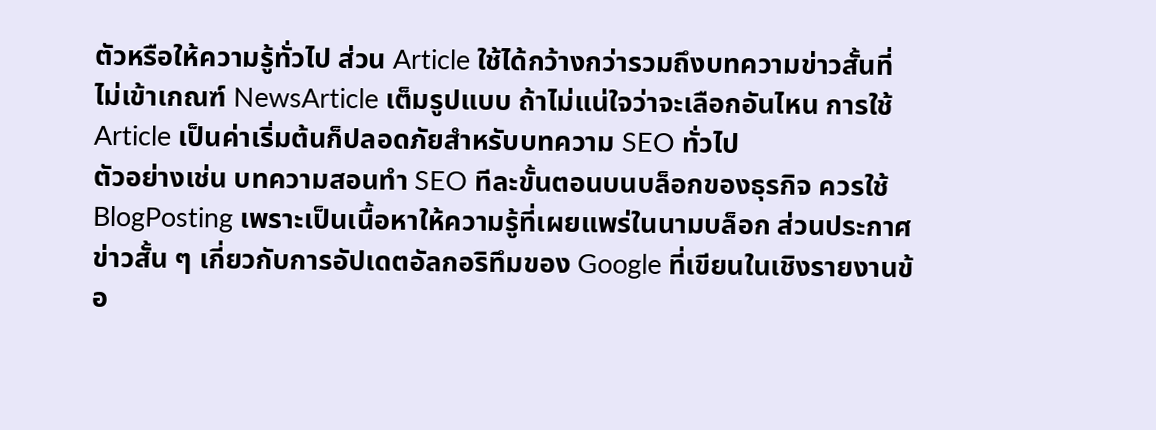ตัวหรือให้ความรู้ทั่วไป ส่วน Article ใช้ได้กว้างกว่ารวมถึงบทความข่าวสั้นที่ไม่เข้าเกณฑ์ NewsArticle เต็มรูปแบบ ถ้าไม่แน่ใจว่าจะเลือกอันไหน การใช้ Article เป็นค่าเริ่มต้นก็ปลอดภัยสำหรับบทความ SEO ทั่วไป
ตัวอย่างเช่น บทความสอนทำ SEO ทีละขั้นตอนบนบล็อกของธุรกิจ ควรใช้ BlogPosting เพราะเป็นเนื้อหาให้ความรู้ที่เผยแพร่ในนามบล็อก ส่วนประกาศข่าวสั้น ๆ เกี่ยวกับการอัปเดตอัลกอริทึมของ Google ที่เขียนในเชิงรายงานข้อ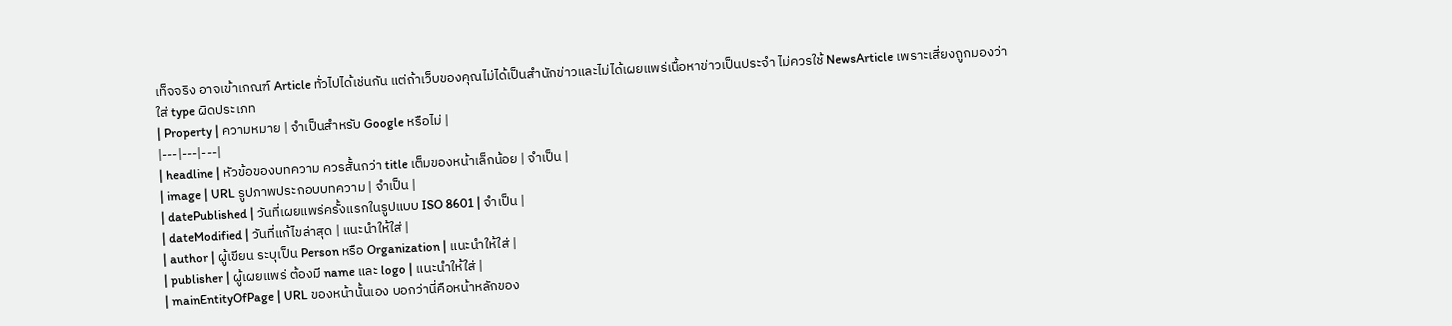เท็จจริง อาจเข้าเกณฑ์ Article ทั่วไปได้เช่นกัน แต่ถ้าเว็บของคุณไม่ได้เป็นสำนักข่าวและไม่ได้เผยแพร่เนื้อหาข่าวเป็นประจำ ไม่ควรใช้ NewsArticle เพราะเสี่ยงถูกมองว่าใส่ type ผิดประเภท
| Property | ความหมาย | จำเป็นสำหรับ Google หรือไม่ |
|---|---|---|
| headline | หัวข้อของบทความ ควรสั้นกว่า title เต็มของหน้าเล็กน้อย | จำเป็น |
| image | URL รูปภาพประกอบบทความ | จำเป็น |
| datePublished | วันที่เผยแพร่ครั้งแรกในรูปแบบ ISO 8601 | จำเป็น |
| dateModified | วันที่แก้ไขล่าสุด | แนะนำให้ใส่ |
| author | ผู้เขียน ระบุเป็น Person หรือ Organization | แนะนำให้ใส่ |
| publisher | ผู้เผยแพร่ ต้องมี name และ logo | แนะนำให้ใส่ |
| mainEntityOfPage | URL ของหน้านั้นเอง บอกว่านี่คือหน้าหลักของ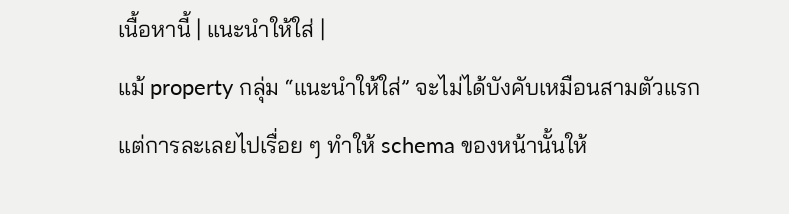เนื้อหานี้ | แนะนำให้ใส่ |
แม้ property กลุ่ม “แนะนำให้ใส่” จะไม่ได้บังคับเหมือนสามตัวแรก แต่การละเลยไปเรื่อย ๆ ทำให้ schema ของหน้านั้นให้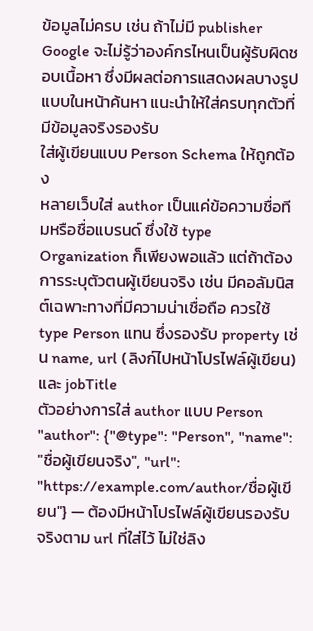ข้อมูลไม่ครบ เช่น ถ้าไม่มี publisher Google จะไม่รู้ว่าองค์กรไหนเป็นผู้รับผิดชอบเนื้อหา ซึ่งมีผลต่อการแสดงผลบางรูปแบบในหน้าค้นหา แนะนำให้ใส่ครบทุกตัวที่มีข้อมูลจริงรองรับ
ใส่ผู้เขียนแบบ Person Schema ให้ถูกต้อง
หลายเว็บใส่ author เป็นแค่ข้อความชื่อทีมหรือชื่อแบรนด์ ซึ่งใช้ type Organization ก็เพียงพอแล้ว แต่ถ้าต้องการระบุตัวตนผู้เขียนจริง เช่น มีคอลัมนิสต์เฉพาะทางที่มีความน่าเชื่อถือ ควรใช้ type Person แทน ซึ่งรองรับ property เช่น name, url (ลิงก์ไปหน้าโปรไฟล์ผู้เขียน) และ jobTitle
ตัวอย่างการใส่ author แบบ Person
"author": {"@type": "Person", "name": "ชื่อผู้เขียนจริง", "url": "https://example.com/author/ชื่อผู้เขียน"} — ต้องมีหน้าโปรไฟล์ผู้เขียนรองรับจริงตาม url ที่ใส่ไว้ ไม่ใช่ลิง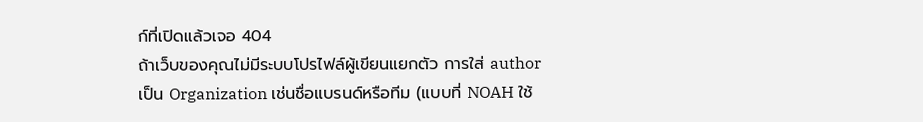ก์ที่เปิดแล้วเจอ 404
ถ้าเว็บของคุณไม่มีระบบโปรไฟล์ผู้เขียนแยกตัว การใส่ author เป็น Organization เช่นชื่อแบรนด์หรือทีม (แบบที่ NOAH ใช้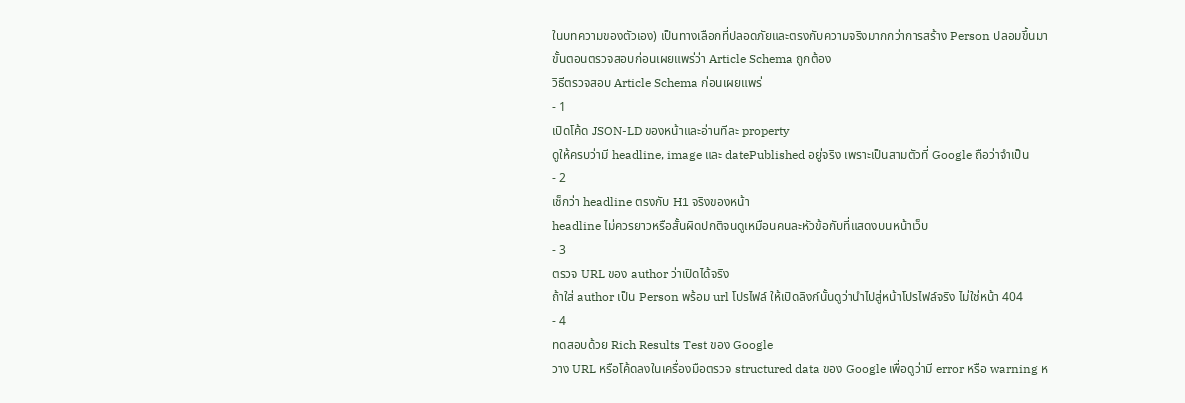ในบทความของตัวเอง) เป็นทางเลือกที่ปลอดภัยและตรงกับความจริงมากกว่าการสร้าง Person ปลอมขึ้นมา
ขั้นตอนตรวจสอบก่อนเผยแพร่ว่า Article Schema ถูกต้อง
วิธีตรวจสอบ Article Schema ก่อนเผยแพร่
- 1
เปิดโค้ด JSON-LD ของหน้าและอ่านทีละ property
ดูให้ครบว่ามี headline, image และ datePublished อยู่จริง เพราะเป็นสามตัวที่ Google ถือว่าจำเป็น
- 2
เช็กว่า headline ตรงกับ H1 จริงของหน้า
headline ไม่ควรยาวหรือสั้นผิดปกติจนดูเหมือนคนละหัวข้อกับที่แสดงบนหน้าเว็บ
- 3
ตรวจ URL ของ author ว่าเปิดได้จริง
ถ้าใส่ author เป็น Person พร้อม url โปรไฟล์ ให้เปิดลิงก์นั้นดูว่านำไปสู่หน้าโปรไฟล์จริง ไม่ใช่หน้า 404
- 4
ทดสอบด้วย Rich Results Test ของ Google
วาง URL หรือโค้ดลงในเครื่องมือตรวจ structured data ของ Google เพื่อดูว่ามี error หรือ warning ห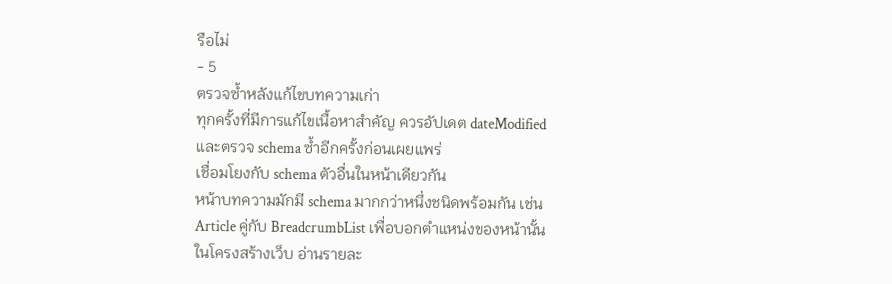รือไม่
- 5
ตรวจซ้ำหลังแก้ไขบทความเก่า
ทุกครั้งที่มีการแก้ไขเนื้อหาสำคัญ ควรอัปเดต dateModified และตรวจ schema ซ้ำอีกครั้งก่อนเผยแพร่
เชื่อมโยงกับ schema ตัวอื่นในหน้าเดียวกัน
หน้าบทความมักมี schema มากกว่าหนึ่งชนิดพร้อมกัน เช่น Article คู่กับ BreadcrumbList เพื่อบอกตำแหน่งของหน้านั้นในโครงสร้างเว็บ อ่านรายละ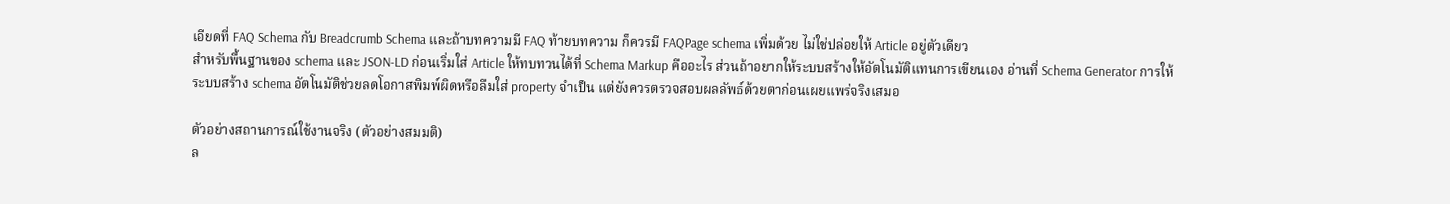เอียดที่ FAQ Schema กับ Breadcrumb Schema และถ้าบทความมี FAQ ท้ายบทความ ก็ควรมี FAQPage schema เพิ่มด้วย ไม่ใช่ปล่อยให้ Article อยู่ตัวเดียว
สำหรับพื้นฐานของ schema และ JSON-LD ก่อนเริ่มใส่ Article ให้ทบทวนได้ที่ Schema Markup คืออะไร ส่วนถ้าอยากให้ระบบสร้างให้อัตโนมัติแทนการเขียนเอง อ่านที่ Schema Generator การให้ระบบสร้าง schema อัตโนมัติช่วยลดโอกาสพิมพ์ผิดหรือลืมใส่ property จำเป็น แต่ยังควรตรวจสอบผลลัพธ์ด้วยตาก่อนเผยแพร่จริงเสมอ

ตัวอย่างสถานการณ์ใช้งานจริง (ตัวอย่างสมมติ)
ล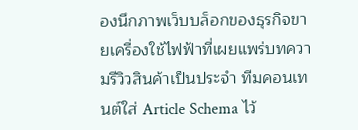องนึกภาพเว็บบล็อกของธุรกิจขายเครื่องใช้ไฟฟ้าที่เผยแพร่บทความรีวิวสินค้าเป็นประจำ ทีมคอนเทนต์ใส่ Article Schema ไว้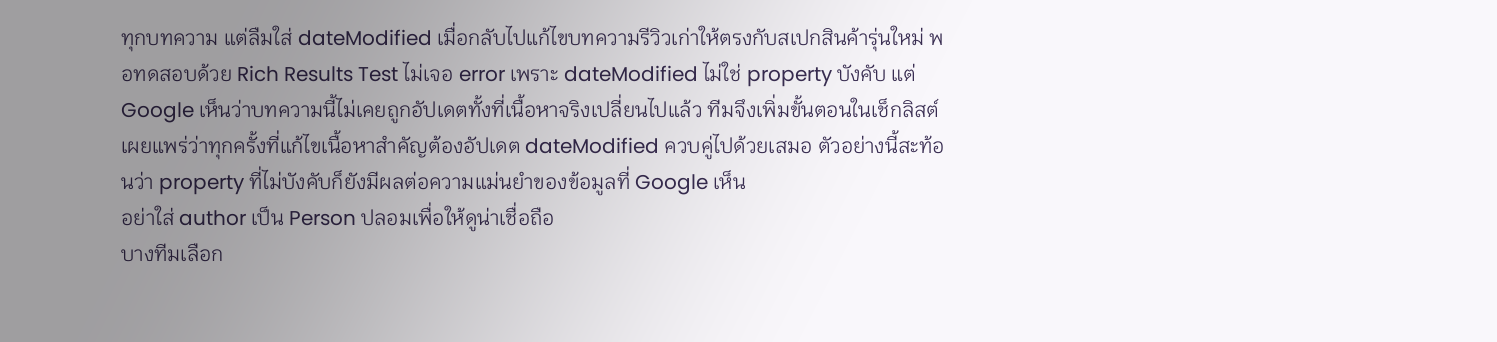ทุกบทความ แต่ลืมใส่ dateModified เมื่อกลับไปแก้ไขบทความรีวิวเก่าให้ตรงกับสเปกสินค้ารุ่นใหม่ พอทดสอบด้วย Rich Results Test ไม่เจอ error เพราะ dateModified ไม่ใช่ property บังคับ แต่ Google เห็นว่าบทความนี้ไม่เคยถูกอัปเดตทั้งที่เนื้อหาจริงเปลี่ยนไปแล้ว ทีมจึงเพิ่มขั้นตอนในเช็กลิสต์เผยแพร่ว่าทุกครั้งที่แก้ไขเนื้อหาสำคัญต้องอัปเดต dateModified ควบคู่ไปด้วยเสมอ ตัวอย่างนี้สะท้อนว่า property ที่ไม่บังคับก็ยังมีผลต่อความแม่นยำของข้อมูลที่ Google เห็น
อย่าใส่ author เป็น Person ปลอมเพื่อให้ดูน่าเชื่อถือ
บางทีมเลือก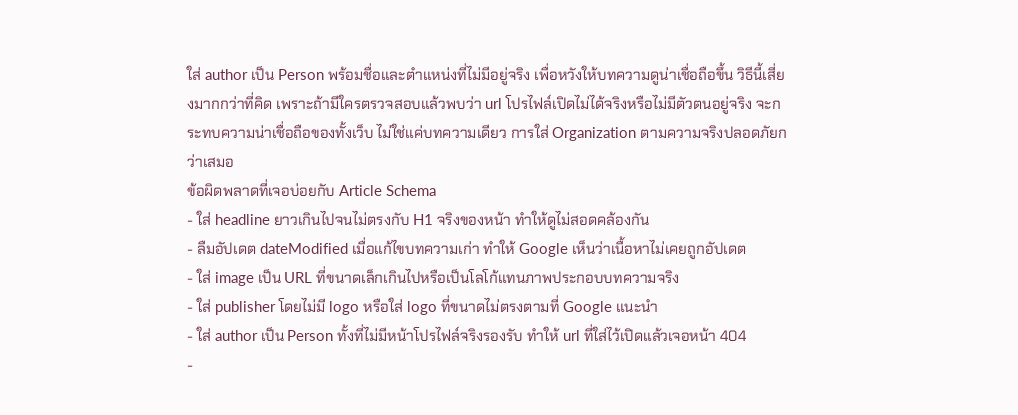ใส่ author เป็น Person พร้อมชื่อและตำแหน่งที่ไม่มีอยู่จริง เพื่อหวังให้บทความดูน่าเชื่อถือขึ้น วิธีนี้เสี่ยงมากกว่าที่คิด เพราะถ้ามีใครตรวจสอบแล้วพบว่า url โปรไฟล์เปิดไม่ได้จริงหรือไม่มีตัวตนอยู่จริง จะกระทบความน่าเชื่อถือของทั้งเว็บ ไม่ใช่แค่บทความเดียว การใส่ Organization ตามความจริงปลอดภัยกว่าเสมอ
ข้อผิดพลาดที่เจอบ่อยกับ Article Schema
- ใส่ headline ยาวเกินไปจนไม่ตรงกับ H1 จริงของหน้า ทำให้ดูไม่สอดคล้องกัน
- ลืมอัปเดต dateModified เมื่อแก้ไขบทความเก่า ทำให้ Google เห็นว่าเนื้อหาไม่เคยถูกอัปเดต
- ใส่ image เป็น URL ที่ขนาดเล็กเกินไปหรือเป็นโลโก้แทนภาพประกอบบทความจริง
- ใส่ publisher โดยไม่มี logo หรือใส่ logo ที่ขนาดไม่ตรงตามที่ Google แนะนำ
- ใส่ author เป็น Person ทั้งที่ไม่มีหน้าโปรไฟล์จริงรองรับ ทำให้ url ที่ใส่ไว้เปิดแล้วเจอหน้า 404
-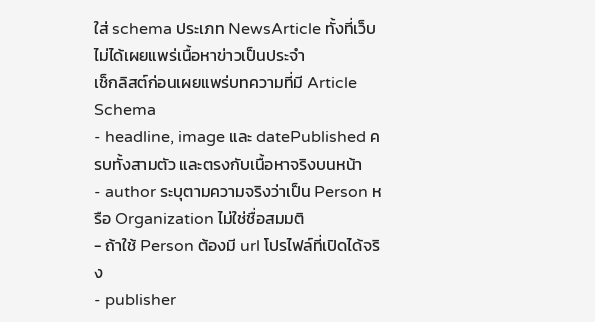ใส่ schema ประเภท NewsArticle ทั้งที่เว็บไม่ได้เผยแพร่เนื้อหาข่าวเป็นประจำ
เช็กลิสต์ก่อนเผยแพร่บทความที่มี Article Schema
- headline, image และ datePublished ครบทั้งสามตัว และตรงกับเนื้อหาจริงบนหน้า
- author ระบุตามความจริงว่าเป็น Person หรือ Organization ไม่ใช่ชื่อสมมติ
- ถ้าใช้ Person ต้องมี url โปรไฟล์ที่เปิดได้จริง
- publisher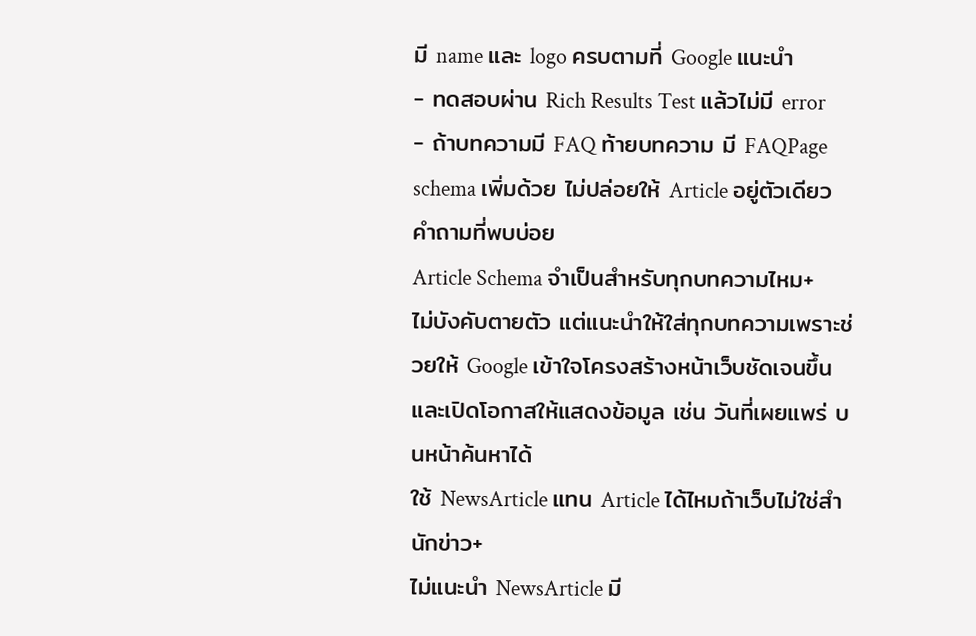มี name และ logo ครบตามที่ Google แนะนำ
- ทดสอบผ่าน Rich Results Test แล้วไม่มี error
- ถ้าบทความมี FAQ ท้ายบทความ มี FAQPage schema เพิ่มด้วย ไม่ปล่อยให้ Article อยู่ตัวเดียว
คำถามที่พบบ่อย
Article Schema จำเป็นสำหรับทุกบทความไหม+
ไม่บังคับตายตัว แต่แนะนำให้ใส่ทุกบทความเพราะช่วยให้ Google เข้าใจโครงสร้างหน้าเว็บชัดเจนขึ้น และเปิดโอกาสให้แสดงข้อมูล เช่น วันที่เผยแพร่ บนหน้าค้นหาได้
ใช้ NewsArticle แทน Article ได้ไหมถ้าเว็บไม่ใช่สำนักข่าว+
ไม่แนะนำ NewsArticle มี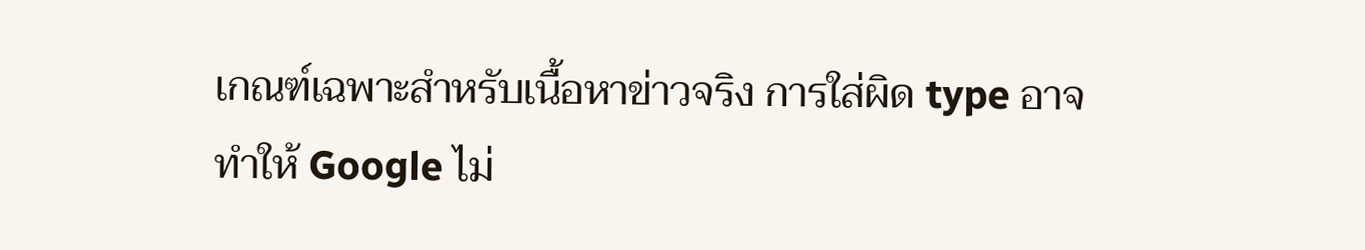เกณฑ์เฉพาะสำหรับเนื้อหาข่าวจริง การใส่ผิด type อาจทำให้ Google ไม่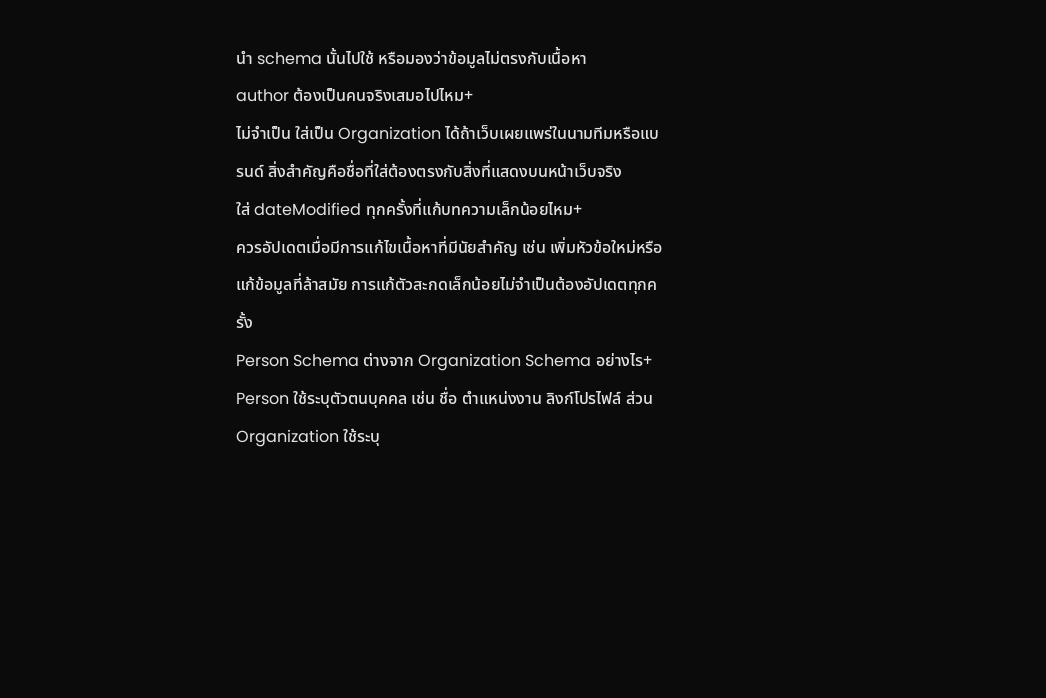นำ schema นั้นไปใช้ หรือมองว่าข้อมูลไม่ตรงกับเนื้อหา
author ต้องเป็นคนจริงเสมอไปไหม+
ไม่จำเป็น ใส่เป็น Organization ได้ถ้าเว็บเผยแพร่ในนามทีมหรือแบรนด์ สิ่งสำคัญคือชื่อที่ใส่ต้องตรงกับสิ่งที่แสดงบนหน้าเว็บจริง
ใส่ dateModified ทุกครั้งที่แก้บทความเล็กน้อยไหม+
ควรอัปเดตเมื่อมีการแก้ไขเนื้อหาที่มีนัยสำคัญ เช่น เพิ่มหัวข้อใหม่หรือแก้ข้อมูลที่ล้าสมัย การแก้ตัวสะกดเล็กน้อยไม่จำเป็นต้องอัปเดตทุกครั้ง
Person Schema ต่างจาก Organization Schema อย่างไร+
Person ใช้ระบุตัวตนบุคคล เช่น ชื่อ ตำแหน่งงาน ลิงก์โปรไฟล์ ส่วน Organization ใช้ระบุ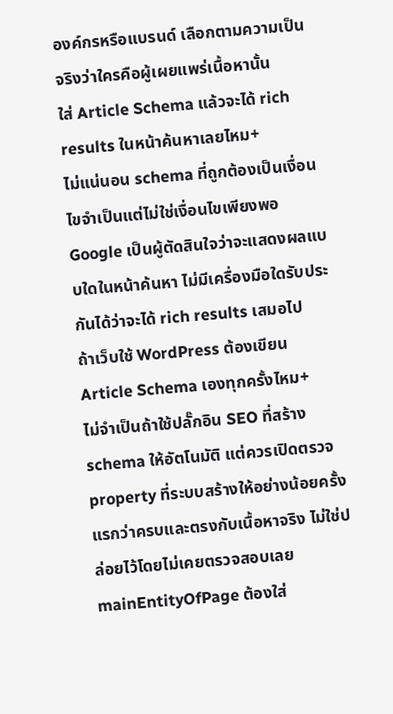องค์กรหรือแบรนด์ เลือกตามความเป็นจริงว่าใครคือผู้เผยแพร่เนื้อหานั้น
ใส่ Article Schema แล้วจะได้ rich results ในหน้าค้นหาเลยไหม+
ไม่แน่นอน schema ที่ถูกต้องเป็นเงื่อนไขจำเป็นแต่ไม่ใช่เงื่อนไขเพียงพอ Google เป็นผู้ตัดสินใจว่าจะแสดงผลแบบใดในหน้าค้นหา ไม่มีเครื่องมือใดรับประกันได้ว่าจะได้ rich results เสมอไป
ถ้าเว็บใช้ WordPress ต้องเขียน Article Schema เองทุกครั้งไหม+
ไม่จำเป็นถ้าใช้ปลั๊กอิน SEO ที่สร้าง schema ให้อัตโนมัติ แต่ควรเปิดตรวจ property ที่ระบบสร้างให้อย่างน้อยครั้งแรกว่าครบและตรงกับเนื้อหาจริง ไม่ใช่ปล่อยไว้โดยไม่เคยตรวจสอบเลย
mainEntityOfPage ต้องใส่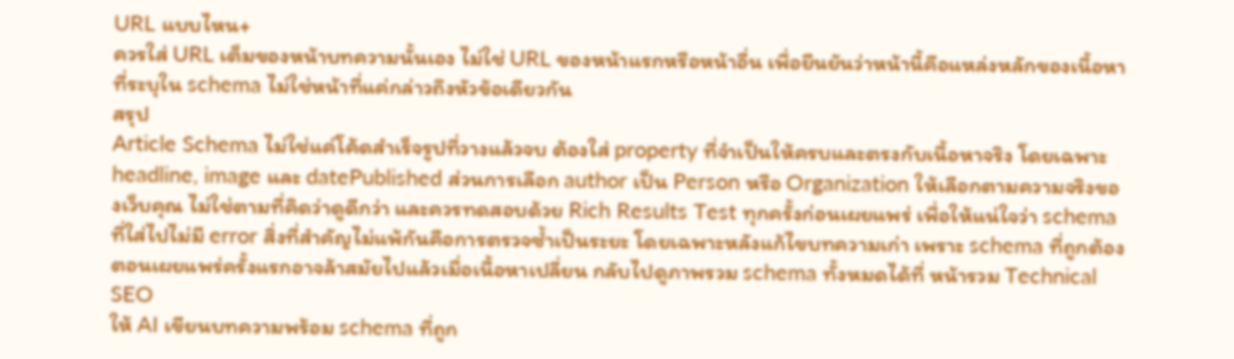URL แบบไหน+
ควรใส่ URL เต็มของหน้าบทความนั้นเอง ไม่ใช่ URL ของหน้าแรกหรือหน้าอื่น เพื่อยืนยันว่าหน้านี้คือแหล่งหลักของเนื้อหาที่ระบุใน schema ไม่ใช่หน้าที่แค่กล่าวถึงหัวข้อเดียวกัน
สรุป
Article Schema ไม่ใช่แค่โค้ดสำเร็จรูปที่วางแล้วจบ ต้องใส่ property ที่จำเป็นให้ครบและตรงกับเนื้อหาจริง โดยเฉพาะ headline, image และ datePublished ส่วนการเลือก author เป็น Person หรือ Organization ให้เลือกตามความจริงของเว็บคุณ ไม่ใช่ตามที่คิดว่าดูดีกว่า และควรทดสอบด้วย Rich Results Test ทุกครั้งก่อนเผยแพร่ เพื่อให้แน่ใจว่า schema ที่ใส่ไปไม่มี error สิ่งที่สำคัญไม่แพ้กันคือการตรวจซ้ำเป็นระยะ โดยเฉพาะหลังแก้ไขบทความเก่า เพราะ schema ที่ถูกต้องตอนเผยแพร่ครั้งแรกอาจล้าสมัยไปแล้วเมื่อเนื้อหาเปลี่ยน กลับไปดูภาพรวม schema ทั้งหมดได้ที่ หน้ารวม Technical SEO
ให้ AI เขียนบทความพร้อม schema ที่ถูก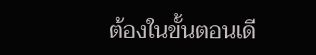ต้องในขั้นตอนเดี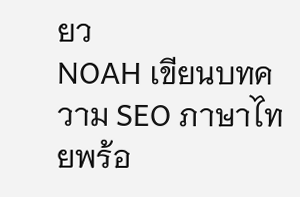ยว
NOAH เขียนบทความ SEO ภาษาไทยพร้อ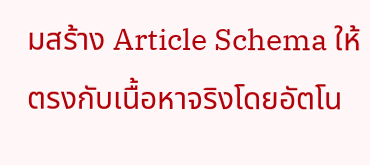มสร้าง Article Schema ให้ตรงกับเนื้อหาจริงโดยอัตโน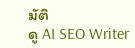มัติ
ดู AI SEO Writer